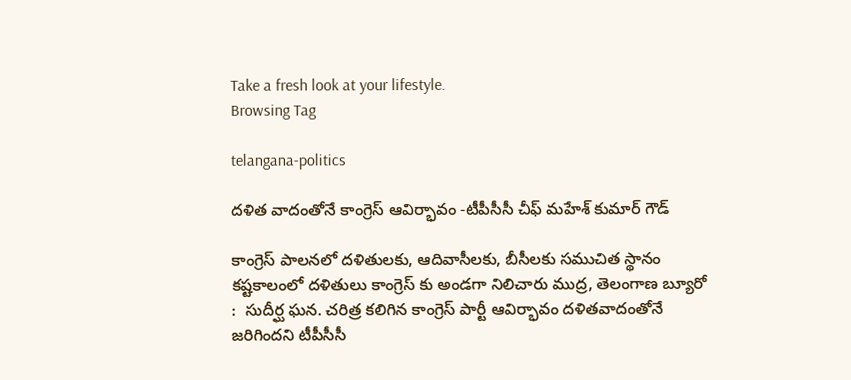Take a fresh look at your lifestyle.
Browsing Tag

telangana-politics

దళిత వాదంతోనే కాంగ్రెస్ ఆవిర్భావం -టీపీసీసీ చీఫ్ మహేశ్ కుమార్ గౌడ్

కాంగ్రెస్ పాలనలో దళితులకు, ఆదివాసీలకు, బీసీలకు సముచిత స్థానం కష్టకాలంలో దళితులు కాంగ్రెస్ కు అండగా నిలిచారు ముద్ర, తెలంగాణ బ్యూరో :  సుదీర్ఘ ఘన. చరిత్ర కలిగిన కాంగ్రెస్ పార్టీ ఆవిర్భావం దళితవాదంతోనే జరిగిందని టీపీసీసీ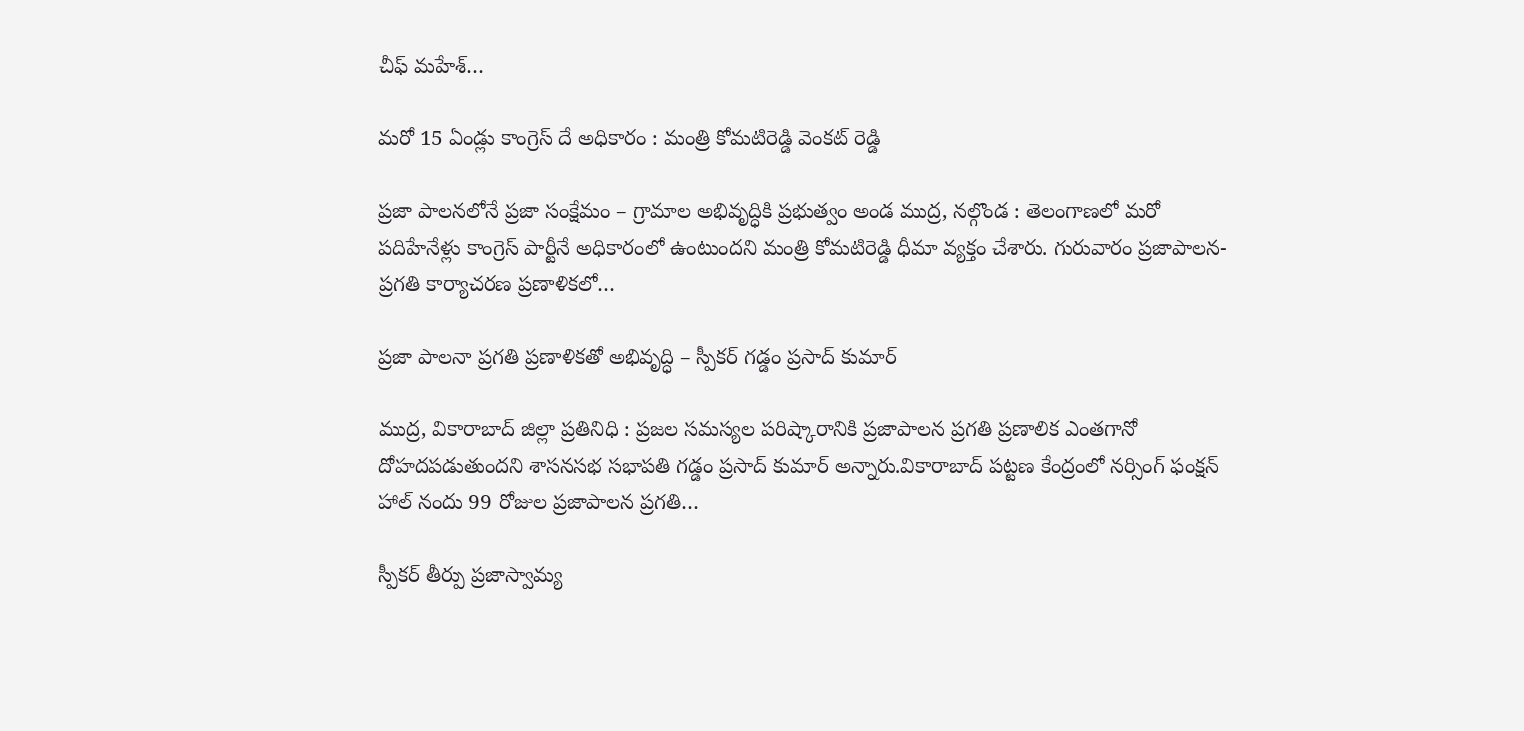చీఫ్ మహేశ్…

మరో 15 ఏండ్లు కాంగ్రెస్ దే అధికారం : మంత్రి కోమటిరెడ్డి వెంకట్ రెడ్డి

ప్రజా పాలనలోనే ప్రజా సంక్షేమం – గ్రామాల అభివృద్ధికి ప్రభుత్వం అండ ముద్ర, నల్గొండ : తెలంగాణలో మరో పదిహేనేళ్లు కాంగ్రెస్ పార్టీనే అధికారంలో ఉంటుందని మంత్రి కోమటిరెడ్డి ధీమా వ్యక్తం చేశారు. గురువారం ప్రజాపాలన-ప్రగతి కార్యాచరణ ప్రణాళికలో…

ప్రజా పాలనా ప్రగతి ప్రణాళికతో అభివృద్ధి – స్పీకర్ గడ్డం ప్రసాద్ కుమార్

ముద్ర, వికారాబాద్ జిల్లా ప్రతినిధి : ప్రజల సమస్యల పరిష్కారానికి ప్రజాపాలన ప్రగతి ప్రణాలిక ఎంతగానో దోహదపడుతుందని శాసనసభ సభాపతి గడ్డం ప్రసాద్ కుమార్ అన్నారు.వికారాబాద్ పట్టణ కేంద్రంలో నర్సింగ్ ఫంక్షన్ హాల్ నందు 99 రోజుల ప్రజాపాలన ప్రగతి…

స్పీకర్ తీర్పు ప్రజాస్వామ్య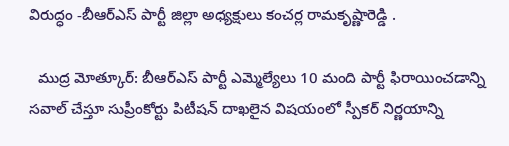విరుద్ధం -బీఆర్ఎస్ పార్టీ జిల్లా అధ్యక్షులు కంచర్ల రామకృష్ణారెడ్డి .

  ముద్ర మోత్కూర్: బీఆర్ఎస్ పార్టీ ఎమ్మెల్యేలు 10 మంది పార్టీ ఫిరాయించడాన్ని సవాల్ చేస్తూ సుప్రీంకోర్టు పిటీషన్ దాఖలైన విషయంలో స్పీకర్ నిర్ణయాన్ని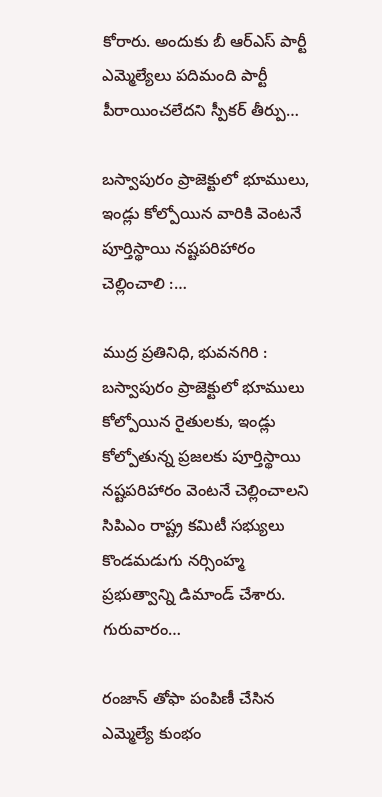కోరారు. అందుకు బీ ఆర్ఎస్ పార్టీ ఎమ్మెల్యేలు పదిమంది పార్టీ పీరాయించలేదని స్పీకర్ తీర్పు…

బస్వాపురం ప్రాజెక్టులో భూములు, ఇండ్లు కోల్పోయిన వారికి వెంటనే పూర్తిస్థాయి నష్టపరిహారం చెల్లించాలి :…

ముద్ర ప్రతినిధి, భువనగిరి : బస్వాపురం ప్రాజెక్టులో భూములు కోల్పోయిన రైతులకు, ఇండ్లు కోల్పోతున్న ప్రజలకు పూర్తిస్థాయి నష్టపరిహారం వెంటనే చెల్లించాలని సిపిఎం రాష్ట్ర కమిటీ సభ్యులు కొండమడుగు నర్సింహ్మ ప్రభుత్వాన్ని డిమాండ్ చేశారు. గురువారం…

రంజాన్ తోఫా పంపిణీ చేసిన ఎమ్మెల్యే కుంభం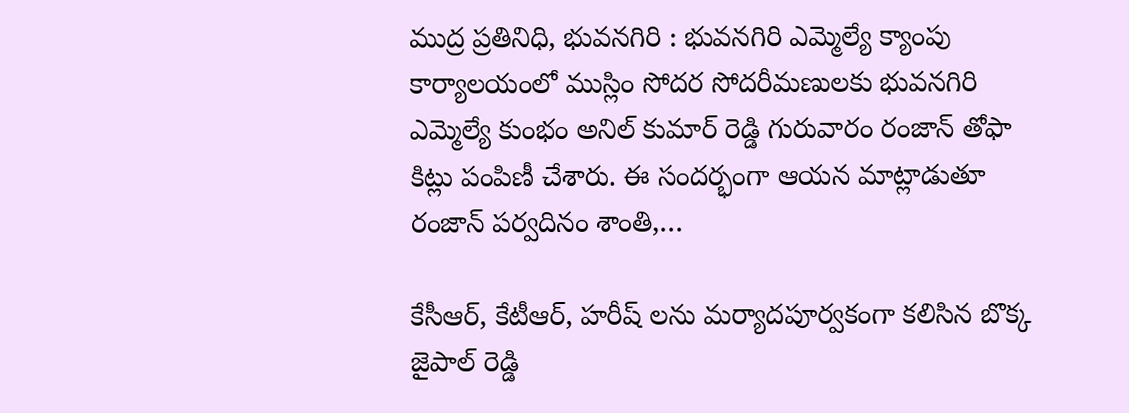ముద్ర ప్రతినిధి, భువనగిరి : భువనగిరి ఎమ్మెల్యే క్యాంపు కార్యాలయంలో ముస్లిం సోదర సోదరీమణులకు భువనగిరి ఎమ్మెల్యే కుంభం అనిల్ కుమార్ రెడ్డి గురువారం రంజాన్ తోఫా కిట్లు పంపిణీ చేశారు. ఈ సందర్భంగా ఆయన మాట్లాడుతూ రంజాన్ పర్వదినం శాంతి,…

కేసీఆర్, కేటీఆర్, హరీష్ లను మర్యాదపూర్వకంగా కలిసిన బొక్క జైపాల్ రెడ్డి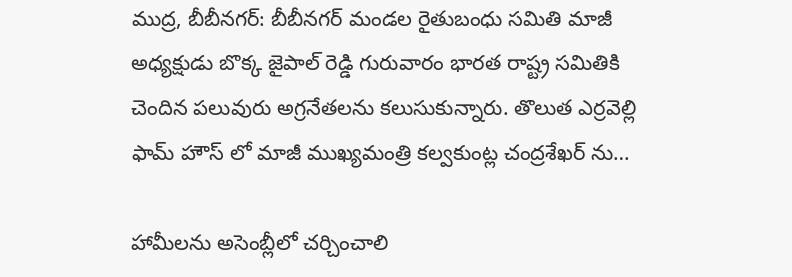ముద్ర, బీబీనగర్: బీబీనగర్ మండల రైతుబంధు సమితి మాజీ అధ్యక్షుడు బొక్క జైపాల్ రెడ్డి గురువారం భారత రాష్ట్ర సమితికి చెందిన పలువురు అగ్రనేతలను కలుసుకున్నారు. తొలుత ఎర్రవెల్లి ఫామ్ హౌస్ లో మాజీ ముఖ్యమంత్రి కల్వకుంట్ల చంద్రశేఖర్ ను…

హామీలను అసెంబ్లీలో చర్చించాలి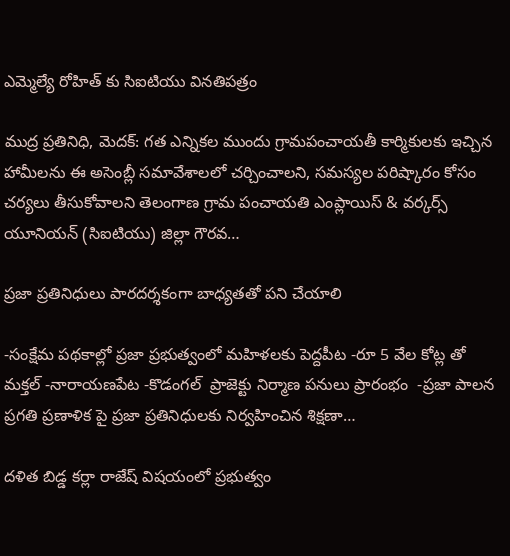ఎమ్మెల్యే రోహిత్ కు సిఐటియు వినతిపత్రం

ముద్ర ప్రతినిధి, మెదక్: గత ఎన్నికల ముందు గ్రామపంచాయతీ కార్మికులకు ఇచ్చిన హామీలను ఈ అసెంబ్లీ సమావేశాలలో చర్చించాలని, సమస్యల పరిష్కారం కోసం చర్యలు తీసుకోవాలని తెలంగాణ గ్రామ పంచాయతి ఎంప్లాయిస్ & వర్కర్స్ యూనియన్ (సిఐటియు) జిల్లా గౌరవ…

ప్రజా ప్రతినిధులు పారదర్శకంగా బాధ్యతతో పని చేయాలి

-సంక్షేమ పథకాల్లో ప్రజా ప్రభుత్వంలో మహిళలకు పెద్దపీట -రూ 5 వేల కోట్ల తో మక్తల్ -నారాయణపేట -కొడంగల్  ప్రాజెక్టు నిర్మాణ పనులు ప్రారంభం  -ప్రజా పాలన ప్రగతి ప్రణాళిక పై ప్రజా ప్రతినిధులకు నిర్వహించిన శిక్షణా…

దళిత బిడ్డ కర్లా రాజేష్ విషయంలో ప్రభుత్వం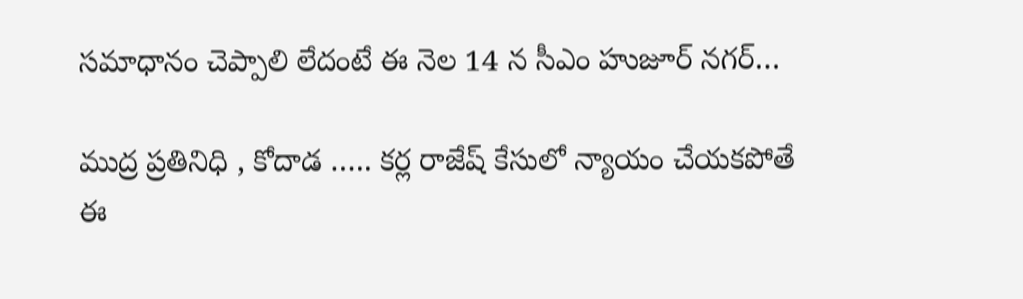సమాధానం చెప్పాలి లేదంటే ఈ నెల 14 న సీఎం హుజూర్ నగర్…

ముద్ర ప్రతినిధి , కోదాడ ….. కర్ల రాజేష్ కేసులో న్యాయం చేయకపోతే ఈ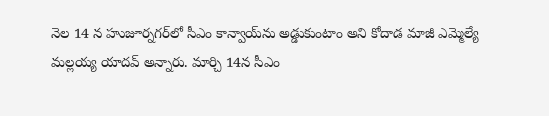నెల 14 న హుజూర్నగర్‌లో సీఎం కాన్వాయ్‌ను అడ్డుకుంటాం అని కోదాడ మాజీ ఎమ్మెల్యే మల్లయ్య యాదవ్ అన్నారు. మార్చి 14న సీఎం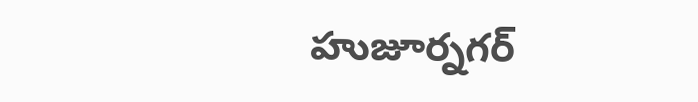హుజూర్నగర్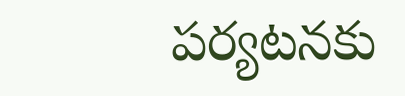పర్యటనకు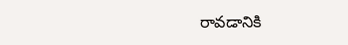రావడానికి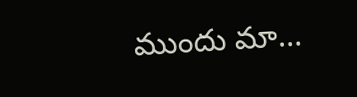ముందు మా…